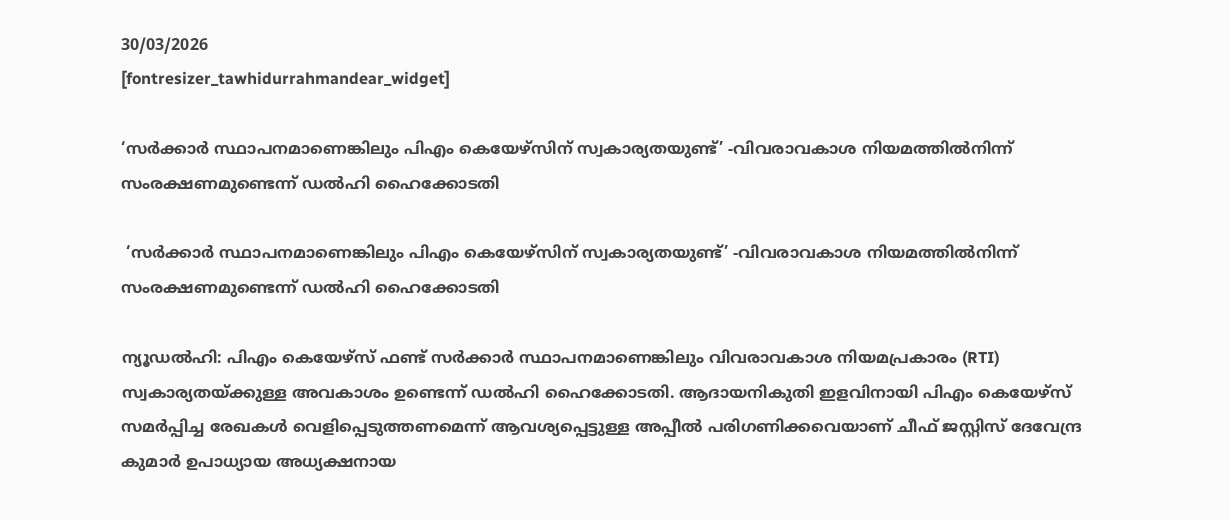30/03/2026
[fontresizer_tawhidurrahmandear_widget]

‘സർക്കാർ സ്ഥാപനമാണെങ്കിലും പിഎം കെയേഴ്‌സിന് സ്വകാര്യതയുണ്ട്’ -വിവരാവകാശ നിയമത്തിൽനിന്ന് സംരക്ഷണമുണ്ടെന്ന് ഡൽഹി ഹൈക്കോടതി

 ‘സർക്കാർ സ്ഥാപനമാണെങ്കിലും പിഎം കെയേഴ്‌സിന് സ്വകാര്യതയുണ്ട്’ -വിവരാവകാശ നിയമത്തിൽനിന്ന് സംരക്ഷണമുണ്ടെന്ന് ഡൽഹി ഹൈക്കോടതി

ന്യൂഡൽഹി: പിഎം കെയേഴ്‌സ് ഫണ്ട് സർക്കാർ സ്ഥാപനമാണെങ്കിലും വിവരാവകാശ നിയമപ്രകാരം (RTI) സ്വകാര്യതയ്ക്കുള്ള അവകാശം ഉണ്ടെന്ന് ഡൽഹി ഹൈക്കോടതി. ആദായനികുതി ഇളവിനായി പിഎം കെയേഴ്‌സ് സമർപ്പിച്ച രേഖകൾ വെളിപ്പെടുത്തണമെന്ന് ആവശ്യപ്പെട്ടുള്ള അപ്പീൽ പരിഗണിക്കവെയാണ് ചീഫ് ജസ്റ്റിസ് ദേവേന്ദ്ര കുമാർ ഉപാധ്യായ അധ്യക്ഷനായ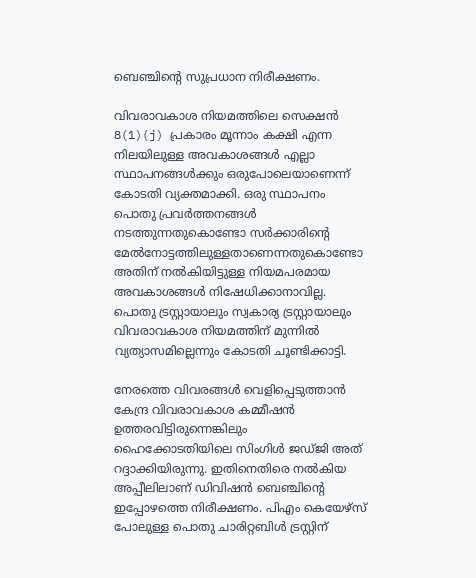ബെഞ്ചിന്റെ സുപ്രധാന നിരീക്ഷണം.

വിവരാവകാശ നിയമത്തിലെ സെക്ഷൻ 8(1)(j) പ്രകാരം മൂന്നാം കക്ഷി എന്ന നിലയിലുള്ള അവകാശങ്ങൾ എല്ലാ സ്ഥാപനങ്ങൾക്കും ഒരുപോലെയാണെന്ന് കോടതി വ്യക്തമാക്കി. ഒരു സ്ഥാപനം പൊതു പ്രവർത്തനങ്ങൾ നടത്തുന്നതുകൊണ്ടോ സർക്കാരിന്റെ മേൽനോട്ടത്തിലുള്ളതാണെന്നതുകൊണ്ടോ അതിന് നൽകിയിട്ടുള്ള നിയമപരമായ അവകാശങ്ങൾ നിഷേധിക്കാനാവില്ല. പൊതു ട്രസ്റ്റായാലും സ്വകാര്യ ട്രസ്റ്റായാലും വിവരാവകാശ നിയമത്തിന് മുന്നിൽ വ്യത്യാസമില്ലെന്നും കോടതി ചൂണ്ടിക്കാട്ടി.

നേരത്തെ വിവരങ്ങൾ വെളിപ്പെടുത്താൻ കേന്ദ്ര വിവരാവകാശ കമ്മീഷൻ ഉത്തരവിട്ടിരുന്നെങ്കിലും ഹൈക്കോടതിയിലെ സിംഗിൾ ജഡ്ജി അത് റദ്ദാക്കിയിരുന്നു. ഇതിനെതിരെ നൽകിയ അപ്പീലിലാണ് ഡിവിഷൻ ബെഞ്ചിന്റെ ഇപ്പോഴത്തെ നിരീക്ഷണം. പിഎം കെയേഴ്‌സ് പോലുള്ള പൊതു ചാരിറ്റബിൾ ട്രസ്റ്റിന്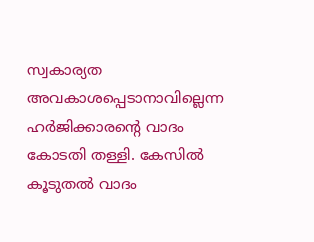സ്വകാര്യത അവകാശപ്പെടാനാവില്ലെന്ന ഹർജിക്കാരന്റെ വാദം കോടതി തള്ളി. കേസിൽ കൂടുതൽ വാദം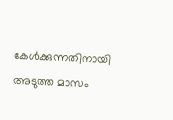കേൾക്കുന്നതിനായി അടുത്ത മാസം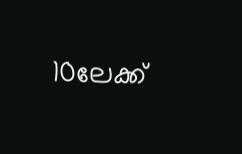10ലേക്ക്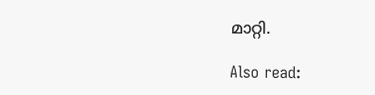മാറ്റി.

Also read: